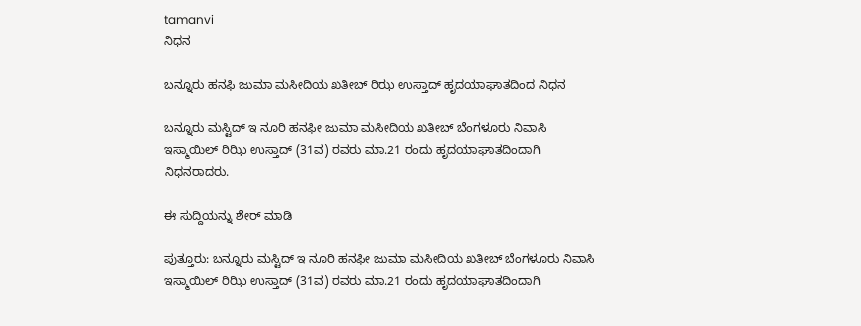tamanvi
ನಿಧನ

ಬನ್ನೂರು ಹನಫಿ ಜುಮಾ ಮಸೀದಿಯ ಖತೀಬ್ ರಿಝ ಉಸ್ತಾದ್ ಹೃದಯಾಘಾತದಿಂದ ನಿಧನ

ಬನ್ನೂರು ಮಸ್ಟಿದ್ ಇ ನೂರಿ ಹನಫೀ ಜುಮಾ ಮಸೀದಿಯ ಖತೀಬ್ ಬೆಂಗಳೂರು ನಿವಾಸಿ ಇಸ್ಮಾಯಿಲ್ ರಿಝಿ ಉಸ್ತಾದ್ (31ವ) ರವರು ಮಾ.21 ರಂದು ಹೃದಯಾಘಾತದಿಂದಾಗಿ ನಿಧನರಾದರು.

ಈ ಸುದ್ದಿಯನ್ನು ಶೇರ್ ಮಾಡಿ

ಪುತ್ತೂರು: ಬನ್ನೂರು ಮಸ್ಟಿದ್ ಇ ನೂರಿ ಹನಫೀ ಜುಮಾ ಮಸೀದಿಯ ಖತೀಬ್ ಬೆಂಗಳೂರು ನಿವಾಸಿ ಇಸ್ಮಾಯಿಲ್ ರಿಝಿ ಉಸ್ತಾದ್ (31ವ) ರವರು ಮಾ.21 ರಂದು ಹೃದಯಾಘಾತದಿಂದಾಗಿ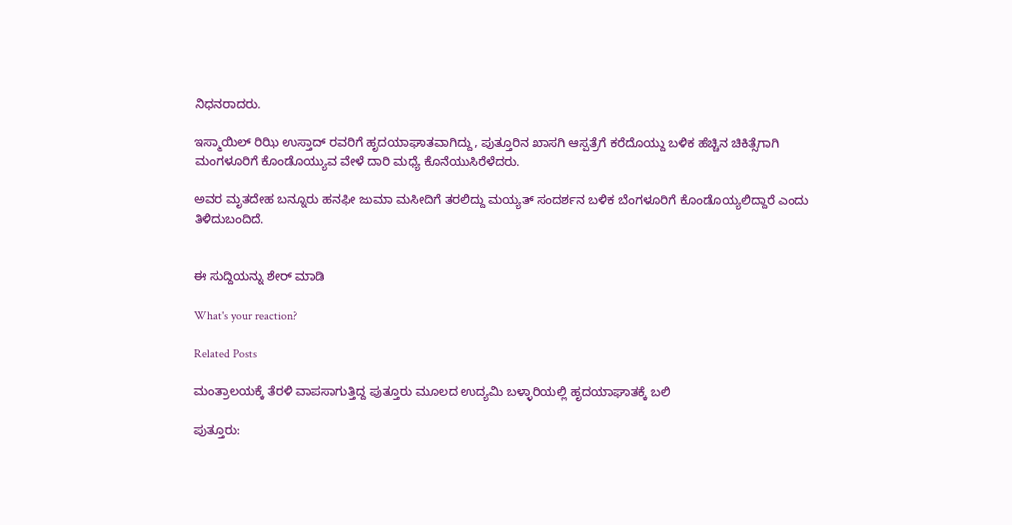ನಿಧನರಾದರು.

ಇಸ್ಮಾಯಿಲ್ ರಿಝಿ ಉಸ್ತಾದ್ ರವರಿಗೆ ಹೃದಯಾಘಾತವಾಗಿದ್ದು, ಪುತ್ತೂರಿನ ಖಾಸಗಿ ಆಸ್ಪತ್ರೆಗೆ ಕರೆದೊಯ್ದು ಬಳಿಕ ಹೆಚ್ಚಿನ ಚಿಕಿತ್ಸೆಗಾಗಿ ಮಂಗಳೂರಿಗೆ ಕೊಂಡೊಯ್ಯುವ ವೇಳೆ ದಾರಿ ಮಧ್ಯೆ ಕೊನೆಯುಸಿರೆಳೆದರು.

ಅವರ ಮೃತದೇಹ ಬನ್ನೂರು ಹನಫೀ ಜುಮಾ ಮಸೀದಿಗೆ ತರಲಿದ್ದು ಮಯ್ಯತ್ ಸಂದರ್ಶನ ಬಳಿಕ ಬೆಂಗಳೂರಿಗೆ ಕೊಂಡೊಯ್ಯಲಿದ್ದಾರೆ ಎಂದು ತಿಳಿದುಬಂದಿದೆ.


ಈ ಸುದ್ದಿಯನ್ನು ಶೇರ್ ಮಾಡಿ

What's your reaction?

Related Posts

ಮಂತ್ರಾಲಯಕ್ಕೆ ತೆರಳಿ ವಾಪಸಾಗುತ್ತಿದ್ದ ಪುತ್ತೂರು ಮೂಲದ ಉದ್ಯಮಿ ಬಳ್ಳಾರಿಯಲ್ಲಿ ಹೃದಯಾಘಾತಕ್ಕೆ ಬಲಿ

ಪುತ್ತೂರು: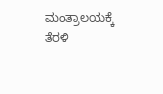ಮಂತ್ರಾಲಯಕ್ಕೆ ತೆರಳಿ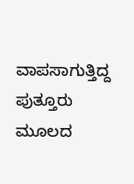ವಾಪಸಾಗುತ್ತಿದ್ದ ಪುತ್ತೂರು ಮೂಲದ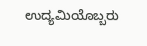ಉದ್ಯಮಿಯೊಬ್ಬರು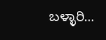ಬಳ್ಳಾರಿ…